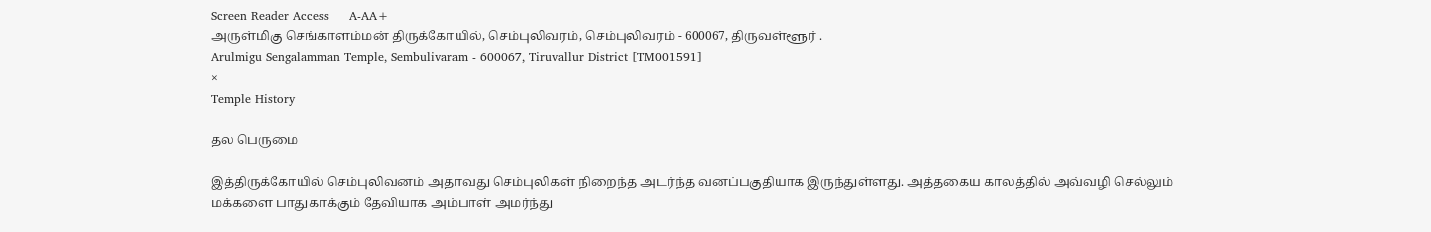Screen Reader Access     A-AA+
அருள்மிகு செங்காளம்மன் திருக்கோயில், செம்புலிவரம், செம்புலிவரம் - 600067, திருவள்ளூர் .
Arulmigu Sengalamman Temple, Sembulivaram - 600067, Tiruvallur District [TM001591]
×
Temple History

தல பெருமை

இத்திருக்கோயில் செம்புலிவனம் அதாவது செம்புலிகள் நிறைந்த அடர்ந்த வனப்பகுதியாக இருந்துள்ளது. அத்தகைய காலத்தில் அவ்வழி செல்லும் மக்களை பாதுகாக்கும் தேவியாக அம்பாள் அமர்ந்து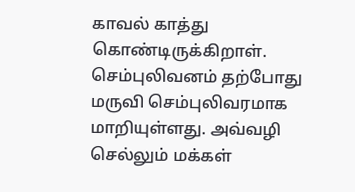காவல் காத்து கொண்டிருக்கிறாள். செம்புலிவனம் தற்போது மருவி செம்புலிவரமாக மாறியுள்ளது. அவ்வழி செல்லும் மக்கள்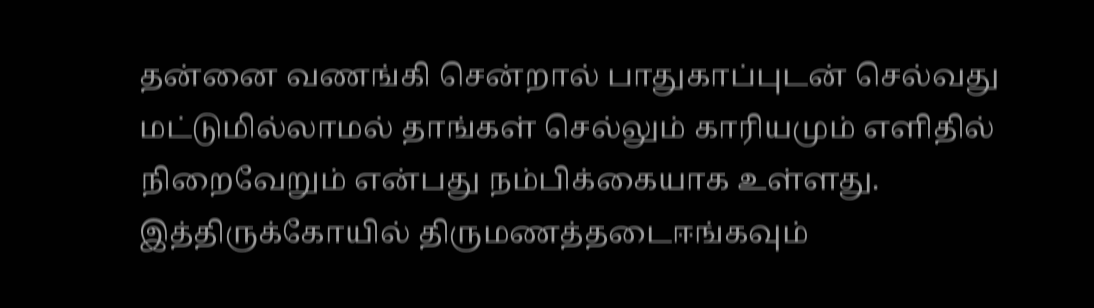தன்னை வணங்கி சென்றால் பாதுகாப்புடன் செல்வது மட்டுமில்லாமல் தாங்கள் செல்லும் காரியமும் எளிதில் நிறைவேறும் என்பது நம்பிக்கையாக உள்ளது. இத்திருக்கோயில் திருமணத்தடைஈங்கவும்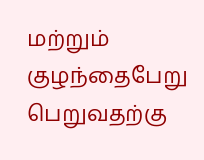மற்றும் குழந்தைபேறு பெறுவதற்கு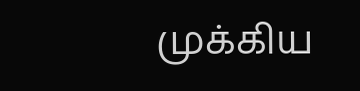முக்கிய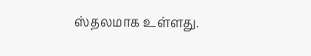ஸ்தலமாக உள்ளது.